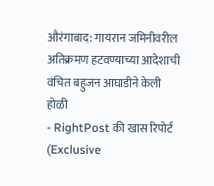औरंगाबाद: गायरान जमिनीवरील अतिक्रमण हटवण्याच्या आदेशाची वंचित बहुजन आघाडीने केली होळी
- RightPost की खास रिपोर्ट (Exclusive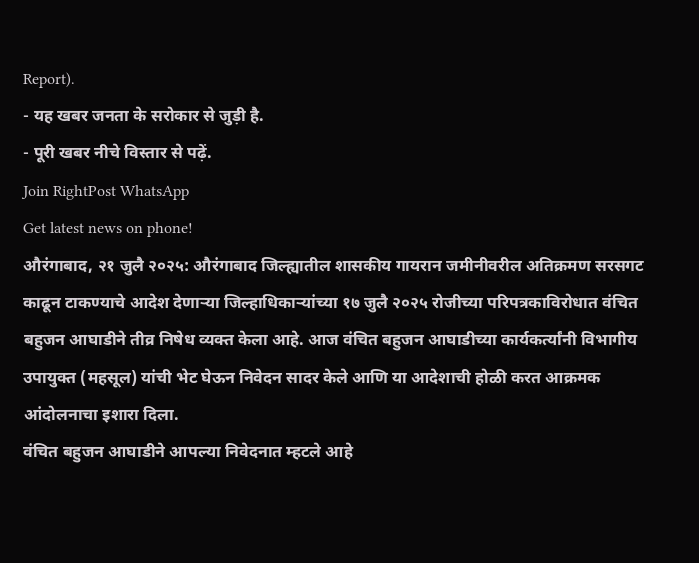Report).
- यह खबर जनता के सरोकार से जुड़ी है.
- पूरी खबर नीचे विस्तार से पढ़ें.
Join RightPost WhatsApp
Get latest news on phone!
औरंगाबाद, २१ जुलै २०२५: औरंगाबाद जिल्ह्यातील शासकीय गायरान जमीनीवरील अतिक्रमण सरसगट काढून टाकण्याचे आदेश देणाऱ्या जिल्हाधिकाऱ्यांच्या १७ जुलै २०२५ रोजीच्या परिपत्रकाविरोधात वंचित बहुजन आघाडीने तीव्र निषेध व्यक्त केला आहे. आज वंचित बहुजन आघाडीच्या कार्यकर्त्यांनी विभागीय उपायुक्त (महसूल) यांची भेट घेऊन निवेदन सादर केले आणि या आदेशाची होळी करत आक्रमक आंदोलनाचा इशारा दिला.
वंचित बहुजन आघाडीने आपल्या निवेदनात म्हटले आहे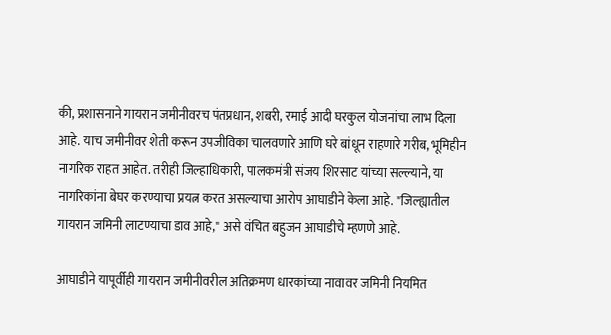की, प्रशासनाने गायरान जमीनीवरच पंतप्रधान, शबरी, रमाई आदी घरकुल योजनांचा लाभ दिला आहे. याच जमीनीवर शेती करून उपजीविका चालवणारे आणि घरे बांधून राहणारे गरीब, भूमिहीन नागरिक राहत आहेत. तरीही जिल्हाधिकारी, पालकमंत्री संजय शिरसाट यांच्या सल्ल्याने, या नागरिकांना बेघर करण्याचा प्रयत्न करत असल्याचा आरोप आघाडीने केला आहे. "जिल्ह्यातील गायरान जमिनी लाटण्याचा डाव आहे," असे वंचित बहुजन आघाडीचे म्हणणे आहे.

आघाडीने यापूर्वीही गायरान जमीनीवरील अतिक्रमण धारकांच्या नावावर जमिनी नियमित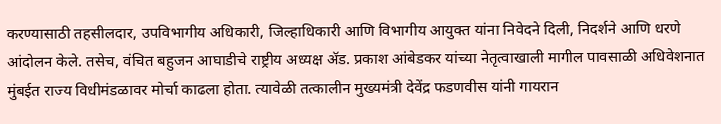करण्यासाठी तहसीलदार, उपविभागीय अधिकारी, जिल्हाधिकारी आणि विभागीय आयुक्त यांना निवेदने दिली, निदर्शने आणि धरणे आंदोलन केले. तसेच, वंचित बहुजन आघाडीचे राष्ट्रीय अध्यक्ष ॲड. प्रकाश आंबेडकर यांच्या नेतृत्वाखाली मागील पावसाळी अधिवेशनात मुंबईत राज्य विधीमंडळावर मोर्चा काढला होता. त्यावेळी तत्कालीन मुख्यमंत्री देवेंद्र फडणवीस यांनी गायरान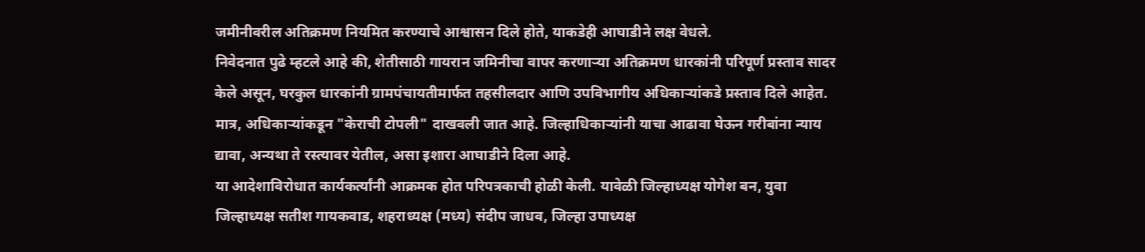जमीनीवरील अतिक्रमण नियमित करण्याचे आश्वासन दिले होते, याकडेही आघाडीने लक्ष वेधले.
निवेदनात पुढे म्हटले आहे की, शेतीसाठी गायरान जमिनीचा वापर करणाऱ्या अतिक्रमण धारकांनी परिपूर्ण प्रस्ताव सादर केले असून, घरकुल धारकांनी ग्रामपंचायतीमार्फत तहसीलदार आणि उपविभागीय अधिकाऱ्यांकडे प्रस्ताव दिले आहेत. मात्र, अधिकाऱ्यांकडून "केराची टोपली" दाखवली जात आहे. जिल्हाधिकाऱ्यांनी याचा आढावा घेऊन गरीबांना न्याय द्यावा, अन्यथा ते रस्त्यावर येतील, असा इशारा आघाडीने दिला आहे.
या आदेशाविरोधात कार्यकर्त्यांनी आक्रमक होत परिपत्रकाची होळी केली. यावेळी जिल्हाध्यक्ष योगेश बन, युवा जिल्हाध्यक्ष सतीश गायकवाड, शहराध्यक्ष (मध्य) संदीप जाधव, जिल्हा उपाध्यक्ष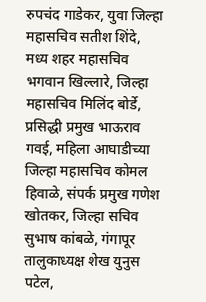रुपचंद गाडेकर, युवा जिल्हा महासचिव सतीश शिंदे, मध्य शहर महासचिव भगवान खिल्लारे, जिल्हा महासचिव मिलिंद बोर्डे, प्रसिद्धी प्रमुख भाऊराव गवई, महिला आघाडीच्या जिल्हा महासचिव कोमल हिवाळे, संपर्क प्रमुख गणेश खोतकर, जिल्हा सचिव सुभाष कांबळे, गंगापूर तालुकाध्यक्ष शेख युनुस पटेल,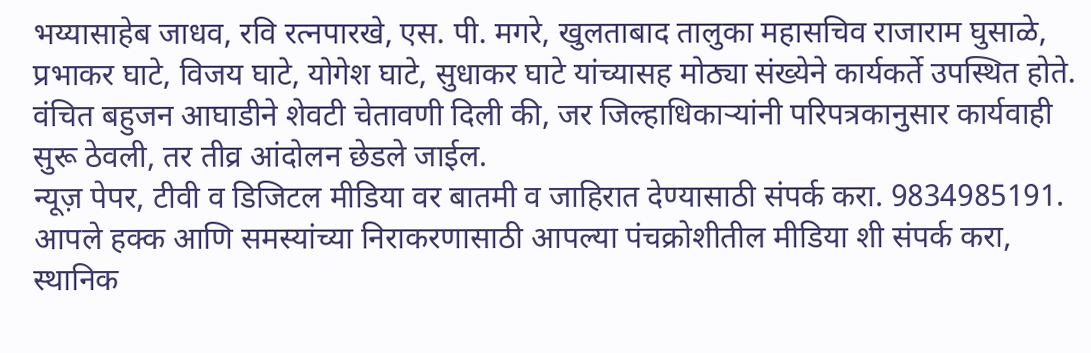भय्यासाहेब जाधव, रवि रत्नपारखे, एस. पी. मगरे, खुलताबाद तालुका महासचिव राजाराम घुसाळे, प्रभाकर घाटे, विजय घाटे, योगेश घाटे, सुधाकर घाटे यांच्यासह मोठ्या संख्येने कार्यकर्ते उपस्थित होते.
वंचित बहुजन आघाडीने शेवटी चेतावणी दिली की, जर जिल्हाधिकाऱ्यांनी परिपत्रकानुसार कार्यवाही सुरू ठेवली, तर तीव्र आंदोलन छेडले जाईल.
न्यूज़ पेपर, टीवी व डिजिटल मीडिया वर बातमी व जाहिरात देण्यासाठी संपर्क करा. 9834985191. आपले हक्क आणि समस्यांच्या निराकरणासाठी आपल्या पंचक्रोशीतील मीडिया शी संपर्क करा, स्थानिक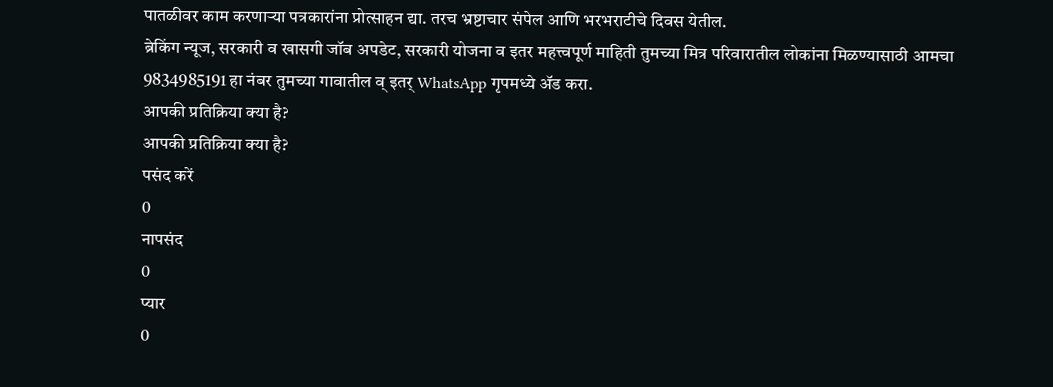पातळीवर काम करणाऱ्या पत्रकारांना प्रोत्साहन द्या. तरच भ्रष्टाचार संपेल आणि भरभराटीचे दिवस येतील.
ब्रेकिंग न्यूज, सरकारी व खासगी जॉब अपडेट, सरकारी योजना व इतर महत्त्वपूर्ण माहिती तुमच्या मित्र परिवारातील लोकांना मिळण्यासाठी आमचा 9834985191 हा नंबर तुमच्या गावातील व् इतर् WhatsApp गृपमध्ये ॲड करा.
आपकी प्रतिक्रिया क्या है?
आपकी प्रतिक्रिया क्या है?
पसंद करें
0
नापसंद
0
प्यार
0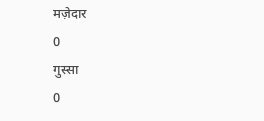मज़ेदार
0
गुस्सा
0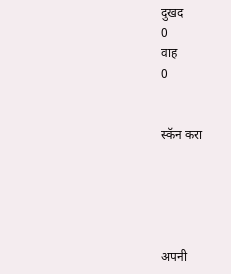दुखद
0
वाह
0


स्कॅन करा





अपनी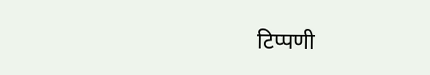टिप्पणी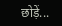छोड़ें...